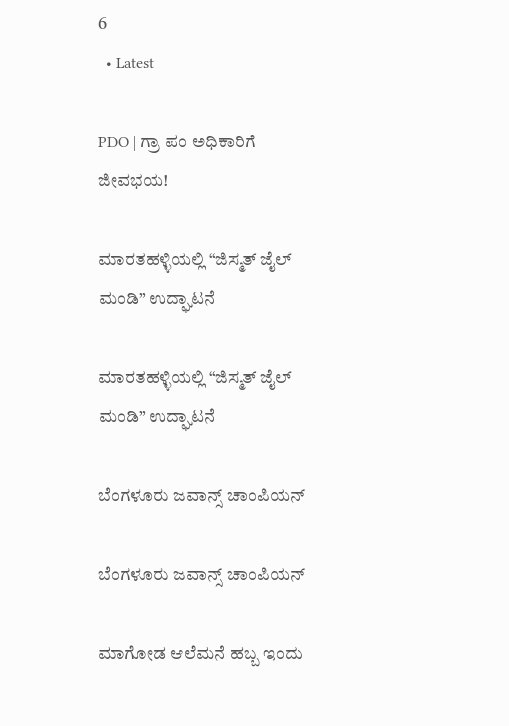6
  • Latest

PDO | ಗ್ರಾ ಪಂ ಅಧಿಕಾರಿಗೆ ಜೀವಭಯ!

ಮಾರತಹಳ್ಳಿಯಲ್ಲಿ “ಜಿಸ್ಮತ್ ಜೈಲ್ ಮಂಡಿ” ಉದ್ಘಾಟನೆ

ಮಾರತಹಳ್ಳಿಯಲ್ಲಿ “ಜಿಸ್ಮತ್ ಜೈಲ್ ಮಂಡಿ” ಉದ್ಘಾಟನೆ

ಬೆಂಗಳೂರು ಜವಾನ್ಸ್ ಚಾಂಪಿಯನ್

ಬೆಂಗಳೂರು ಜವಾನ್ಸ್ ಚಾಂಪಿಯನ್

ಮಾಗೋಡ ಆಲೆಮನೆ ಹಬ್ಬ ಇಂದು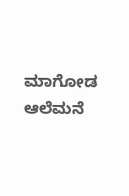ಮಾಗೋಡ ಆಲೆಮನೆ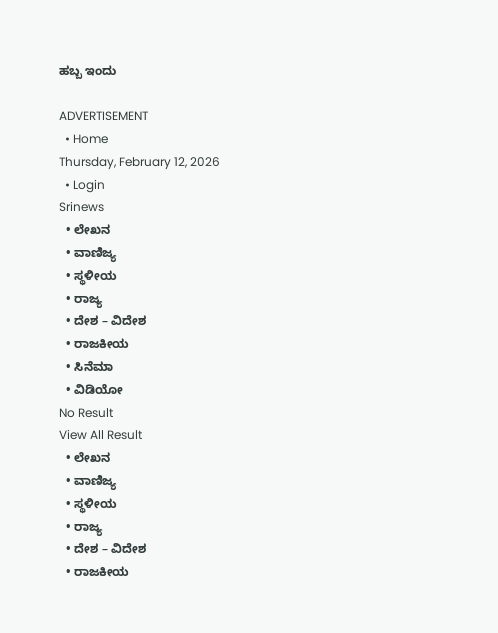ಹಬ್ಬ ಇಂದು

ADVERTISEMENT
  • Home
Thursday, February 12, 2026
  • Login
Srinews
  • ಲೇಖನ
  • ವಾಣಿಜ್ಯ
  • ಸ್ಥಳೀಯ
  • ರಾಜ್ಯ
  • ದೇಶ – ವಿದೇಶ
  • ರಾಜಕೀಯ
  • ಸಿನೆಮಾ
  • ವಿಡಿಯೋ
No Result
View All Result
  • ಲೇಖನ
  • ವಾಣಿಜ್ಯ
  • ಸ್ಥಳೀಯ
  • ರಾಜ್ಯ
  • ದೇಶ – ವಿದೇಶ
  • ರಾಜಕೀಯ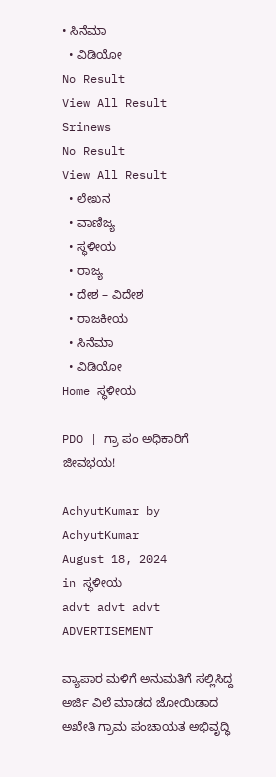• ಸಿನೆಮಾ
  • ವಿಡಿಯೋ
No Result
View All Result
Srinews
No Result
View All Result
  • ಲೇಖನ
  • ವಾಣಿಜ್ಯ
  • ಸ್ಥಳೀಯ
  • ರಾಜ್ಯ
  • ದೇಶ – ವಿದೇಶ
  • ರಾಜಕೀಯ
  • ಸಿನೆಮಾ
  • ವಿಡಿಯೋ
Home ಸ್ಥಳೀಯ

PDO | ಗ್ರಾ ಪಂ ಅಧಿಕಾರಿಗೆ ಜೀವಭಯ!

AchyutKumar by AchyutKumar
August 18, 2024
in ಸ್ಥಳೀಯ
advt advt advt
ADVERTISEMENT

ವ್ಯಾಪಾರ ಮಳಿಗೆ ಅನುಮತಿಗೆ ಸಲ್ಲಿಸಿದ್ದ ಅರ್ಜಿ ವಿಲೆ ಮಾಡದ ಜೋಯಿಡಾದ ಅಖೇತಿ ಗ್ರಾಮ ಪಂಚಾಯತ ಅಭಿವೃದ್ಧಿ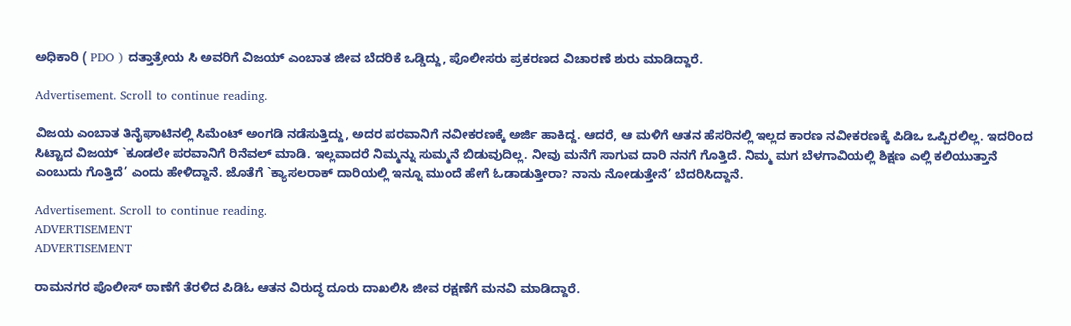ಅಧಿಕಾರಿ ( PDO ) ದತ್ತಾತ್ರೇಯ ಸಿ ಅವರಿಗೆ ವಿಜಯ್ ಎಂಬಾತ ಜೀವ ಬೆದರಿಕೆ ಒಡ್ಡಿದ್ದು, ಪೊಲೀಸರು ಪ್ರಕರಣದ ವಿಚಾರಣೆ ಶುರು ಮಾಡಿದ್ದಾರೆ.

Advertisement. Scroll to continue reading.

ವಿಜಯ ಎಂಬಾತ ತಿನೈಘಾಟಿನಲ್ಲಿ ಸಿಮೆಂಟ್ ಅಂಗಡಿ ನಡೆಸುತ್ತಿದ್ದು, ಅದರ ಪರವಾನಿಗೆ ನವೀಕರಣಕ್ಕೆ ಅರ್ಜಿ ಹಾಕಿದ್ದ. ಆದರೆ, ಆ ಮಳಿಗೆ ಆತನ ಹೆಸರಿನಲ್ಲಿ ಇಲ್ಲದ ಕಾರಣ ನವೀಕರಣಕ್ಕೆ ಪಿಡಿಒ ಒಪ್ಪಿರಲಿಲ್ಲ. ಇದರಿಂದ ಸಿಟ್ಟಾದ ವಿಜಯ್ `ಕೂಡಲೇ ಪರವಾನಿಗೆ ರಿನೆವಲ್ ಮಾಡಿ. ಇಲ್ಲವಾದರೆ ನಿಮ್ಮನ್ನು ಸುಮ್ಮನೆ ಬಿಡುವುದಿಲ್ಲ. ನೀವು ಮನೆಗೆ ಸಾಗುವ ದಾರಿ ನನಗೆ ಗೊತ್ತಿದೆ. ನಿಮ್ಮ ಮಗ ಬೆಳಗಾವಿಯಲ್ಲಿ ಶಿಕ್ಷಣ ಎಲ್ಲಿ ಕಲಿಯುತ್ತಾನೆ ಎಂಬುದು ಗೊತ್ತಿದೆ’ ಎಂದು ಹೇಳಿದ್ದಾನೆ. ಜೊತೆಗೆ `ಕ್ಯಾಸಲರಾಕ್ ದಾರಿಯಲ್ಲಿ ಇನ್ನೂ ಮುಂದೆ ಹೇಗೆ ಓಡಾಡುತ್ತೀರಾ? ನಾನು ನೋಡುತ್ತೇನೆ’ ಬೆದರಿಸಿದ್ದಾನೆ.

Advertisement. Scroll to continue reading.
ADVERTISEMENT
ADVERTISEMENT

ರಾಮನಗರ ಪೊಲೀಸ್ ಠಾಣೆಗೆ ತೆರಳಿದ ಪಿಡಿಓ ಆತನ ವಿರುದ್ಧ ದೂರು ದಾಖಲಿಸಿ ಜೀವ ರಕ್ಷಣೆಗೆ ಮನವಿ ಮಾಡಿದ್ದಾರೆ.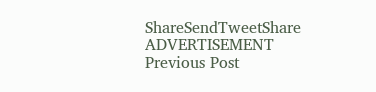ShareSendTweetShare
ADVERTISEMENT
Previous Post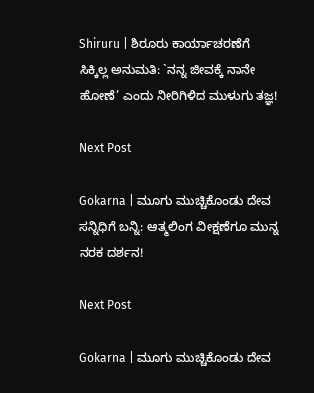Shiruru | ಶಿರೂರು ಕಾರ್ಯಾಚರಣೆಗೆ ಸಿಕ್ಕಿಲ್ಲ ಅನುಮತಿ: `ನನ್ನ ಜೀವಕ್ಕೆ ನಾನೇ ಹೋಣೆ’ ಎಂದು ನೀರಿಗಿಳಿದ ಮುಳುಗು ತಜ್ಞ!

Next Post

Gokarna | ಮೂಗು ಮುಚ್ಚಿಕೊಂಡು ದೇವ ಸನ್ನಿಧಿಗೆ ಬನ್ನಿ: ಆತ್ಮಲಿಂಗ ವೀಕ್ಷಣೆಗೂ ಮುನ್ನ ನರಕ ದರ್ಶನ!

Next Post

Gokarna | ಮೂಗು ಮುಚ್ಚಿಕೊಂಡು ದೇವ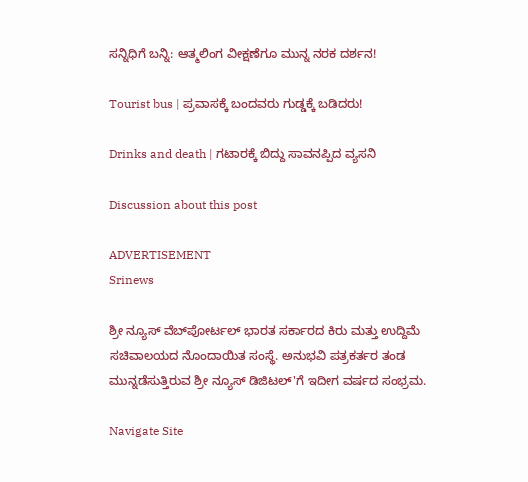ಸನ್ನಿಧಿಗೆ ಬನ್ನಿ: ಆತ್ಮಲಿಂಗ ವೀಕ್ಷಣೆಗೂ ಮುನ್ನ ನರಕ ದರ್ಶನ!

Tourist bus | ಪ್ರವಾಸಕ್ಕೆ ಬಂದವರು ಗುಡ್ಡಕ್ಕೆ ಬಡಿದರು!

Drinks and death | ಗಟಾರಕ್ಕೆ ಬಿದ್ದು ಸಾವನಪ್ಪಿದ ವ್ಯಸನಿ

Discussion about this post

ADVERTISEMENT
Srinews

ಶ್ರೀ ನ್ಯೂಸ್ ವೆಬ್‌ಪೋರ್ಟಲ್ ಭಾರತ ಸರ್ಕಾರದ ಕಿರು ಮತ್ತು ಉದ್ದಿಮೆ ಸಚಿವಾಲಯದ ನೊಂದಾಯಿತ ಸಂಸ್ಥೆ. ಅನುಭವಿ ಪತ್ರಕರ್ತರ ತಂಡ ಮುನ್ನಡೆಸುತ್ತಿರುವ ಶ್ರೀ ನ್ಯೂಸ್ ಡಿಜಿಟಲ್'ಗೆ ಇದೀಗ ವರ್ಷದ ಸಂಭ್ರಮ.

Navigate Site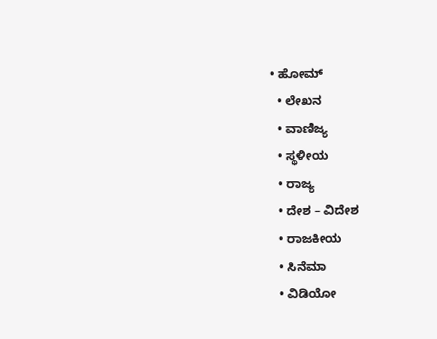• ಹೋಮ್
  • ಲೇಖನ
  • ವಾಣಿಜ್ಯ
  • ಸ್ಥಳೀಯ
  • ರಾಜ್ಯ
  • ದೇಶ – ವಿದೇಶ
  • ರಾಜಕೀಯ
  • ಸಿನೆಮಾ
  • ವಿಡಿಯೋ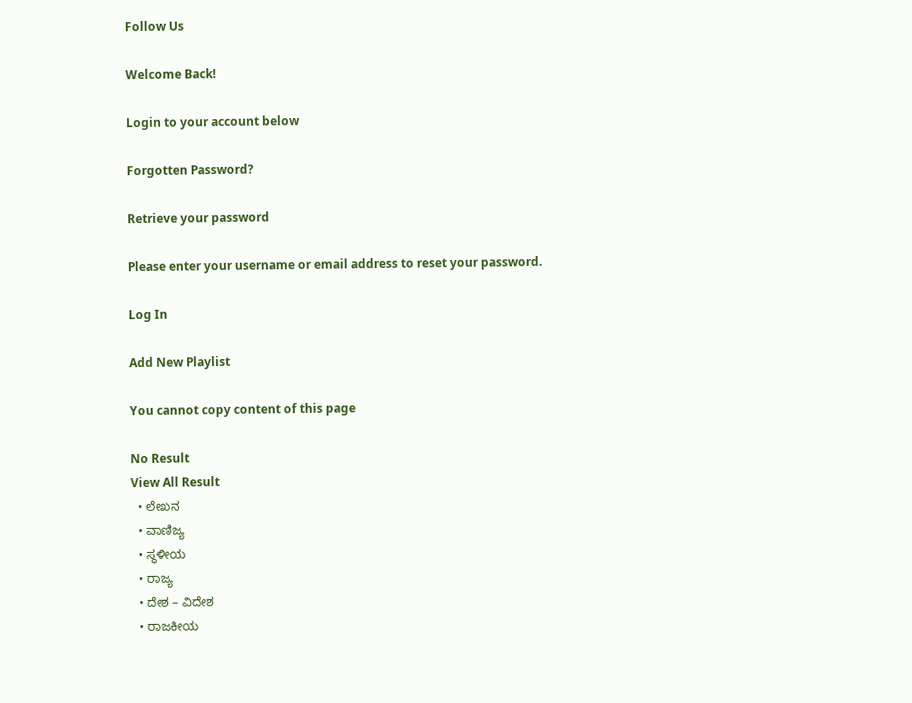Follow Us

Welcome Back!

Login to your account below

Forgotten Password?

Retrieve your password

Please enter your username or email address to reset your password.

Log In

Add New Playlist

You cannot copy content of this page

No Result
View All Result
  • ಲೇಖನ
  • ವಾಣಿಜ್ಯ
  • ಸ್ಥಳೀಯ
  • ರಾಜ್ಯ
  • ದೇಶ – ವಿದೇಶ
  • ರಾಜಕೀಯ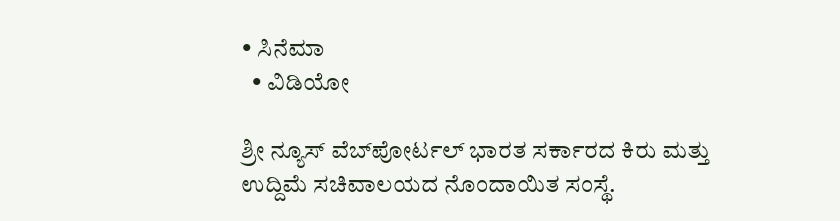• ಸಿನೆಮಾ
  • ವಿಡಿಯೋ

ಶ್ರೀ ನ್ಯೂಸ್ ವೆಬ್‌ಪೋರ್ಟಲ್ ಭಾರತ ಸರ್ಕಾರದ ಕಿರು ಮತ್ತು ಉದ್ದಿಮೆ ಸಚಿವಾಲಯದ ನೊಂದಾಯಿತ ಸಂಸ್ಥೆ.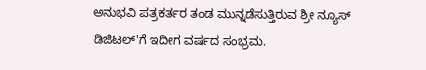ಅನುಭವಿ ಪತ್ರಕರ್ತರ ತಂಡ ಮುನ್ನಡೆಸುತ್ತಿರುವ ಶ್ರೀ ನ್ಯೂಸ್ ಡಿಜಿಟಲ್'ಗೆ ಇದೀಗ ವರ್ಷದ ಸಂಭ್ರಮ.